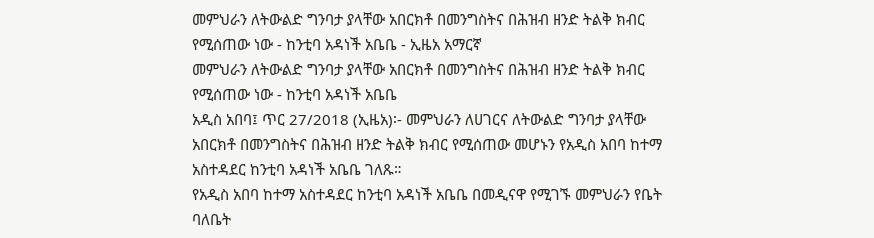መምህራን ለትውልድ ግንባታ ያላቸው አበርክቶ በመንግስትና በሕዝብ ዘንድ ትልቅ ክብር የሚሰጠው ነው - ከንቲባ አዳነች አቤቤ - ኢዜአ አማርኛ
መምህራን ለትውልድ ግንባታ ያላቸው አበርክቶ በመንግስትና በሕዝብ ዘንድ ትልቅ ክብር የሚሰጠው ነው - ከንቲባ አዳነች አቤቤ
አዲስ አበባ፤ ጥር 27/2018 (ኢዜአ)፡- መምህራን ለሀገርና ለትውልድ ግንባታ ያላቸው አበርክቶ በመንግስትና በሕዝብ ዘንድ ትልቅ ክብር የሚሰጠው መሆኑን የአዲስ አበባ ከተማ አስተዳደር ከንቲባ አዳነች አቤቤ ገለጹ።
የአዲስ አበባ ከተማ አስተዳደር ከንቲባ አዳነች አቤቤ በመዲናዋ የሚገኙ መምህራን የቤት ባለቤት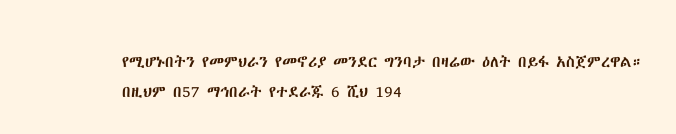የሚሆኑበትን የመምህራን የመኖሪያ መንደር ግንባታ በዛሬው ዕለት በይፋ አስጀምረዋል።
በዚህም በ57 ማኅበራት የተደራጁ 6 ሺህ 194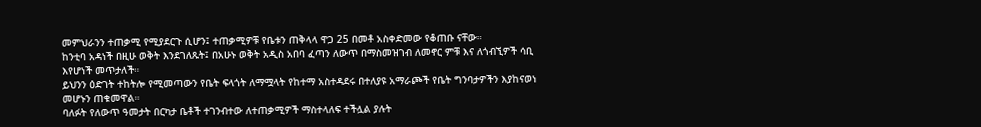መምህራንን ተጠቃሚ የሚያደርጉ ሲሆን፤ ተጠቃሚዎቹ የቤቱን ጠቅላላ ዋጋ 25 በመቶ አስቀድመው የቆጠቡ ናቸው።
ከንቲባ አዳነች በዚሁ ወቅት እንደገለጹት፤ በአሁኑ ወቅት አዲስ አበባ ፈጣን ለውጥ በማስመዝገብ ለመኖር ምቹ እና ለጎብኚዎች ሳቢ እየሆነች መጥታለች።
ይህንን ዕድገት ተከትሎ የሚመጣውን የቤት ፍላጎት ለማሟላት የከተማ አስተዳደሩ በተለያዩ አማራጮች የቤት ግንባታዎችን እያከናወነ መሆኑን ጠቁመዋል።
ባለፉት የለውጥ ዓመታት በርካታ ቤቶች ተገንብተው ለተጠቃሚዎች ማስተላለፍ ተችሏል ያሉት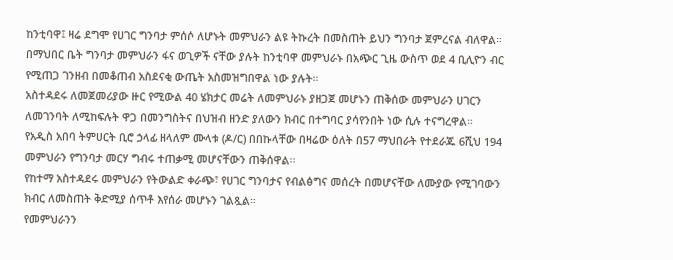ከንቲባዋ፤ ዛሬ ደግሞ የሀገር ግንባታ ምሰሶ ለሆኑት መምህራን ልዩ ትኩረት በመስጠት ይህን ግንባታ ጀምረናል ብለዋል።
በማህበር ቤት ግንባታ መምህራን ፋና ወጊዎች ናቸው ያሉት ከንቲባዋ መምህራኑ በአጭር ጊዜ ውስጥ ወደ 4 ቢሊዮን ብር የሚጠጋ ገንዘብ በመቆጠብ አስደናቂ ውጤት አስመዝግበዋል ነው ያሉት።
አስተዳደሩ ለመጀመሪያው ዙር የሚውል 40 ሄክታር መሬት ለመምህራኑ ያዘጋጀ መሆኑን ጠቅሰው መምህራን ሀገርን ለመገንባት ለሚከፍሉት ዋጋ በመንግስትና በህዝብ ዘንድ ያለውን ክብር በተግባር ያሳየንበት ነው ሲሉ ተናግረዋል።
የአዲስ አበባ ትምሀርት ቢሮ ኃላፊ ዘላለም ሙላቱ (ዶ/ር) በበኩላቸው በዛሬው ዕለት በ57 ማህበራት የተደራጁ 6ሺህ 194 መምህራን የግንባታ መርሃ ግብሩ ተጠቃሚ መሆናቸውን ጠቅሰዋል፡፡
የከተማ አስተዳደሩ መምህራን የትውልድ ቀራጭ፣ የሀገር ግንባታና የብልፅግና መሰረት በመሆናቸው ለሙያው የሚገባውን ክብር ለመስጠት ቅድሚያ ሰጥቶ እየሰራ መሆኑን ገልጿል።
የመምህራንን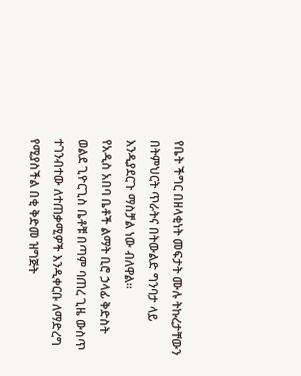የቤት ችግር በዘላቂነት መፍታት ሙሉ ትኩረታቸውን በትምህርት ጥራትና በትውልድ ግንባታ ላይ እንዲያደርጉ ማስቻል ነው ብለዋል።
የአዲስ አበባ ቤቶች ልማት ቢሮ ኃላፊ ቅድስት ወልደ ጊዮርጊስ ቤቶቹ በጣም ባጠረ ጊዜ ውስጥ ተገንብተው ለተጠቃሚዎች እንዲቀርቡ ለማድረግ የሚያስችል በቂ ቅድመ ዝግጅት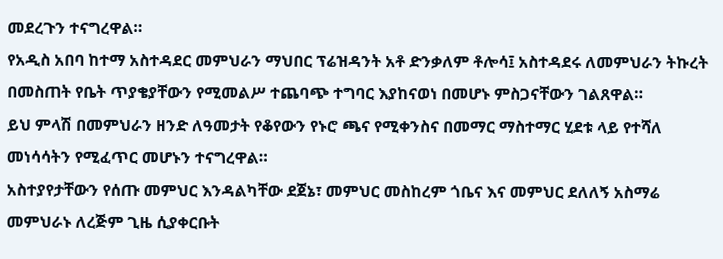መደረጉን ተናግረዋል።
የአዲስ አበባ ከተማ አስተዳደር መምህራን ማህበር ፕሬዝዳንት አቶ ድንቃለም ቶሎሳ፤ አስተዳደሩ ለመምህራን ትኩረት በመስጠት የቤት ጥያቄያቸውን የሚመልሥ ተጨባጭ ተግባር እያከናወነ በመሆኑ ምስጋናቸውን ገልጸዋል።
ይህ ምላሽ በመምህራን ዘንድ ለዓመታት የቆየውን የኑሮ ጫና የሚቀንስና በመማር ማስተማር ሂደቱ ላይ የተሻለ መነሳሳትን የሚፈጥር መሆኑን ተናግረዋል።
አስተያየታቸውን የሰጡ መምህር እንዳልካቸው ደጀኔ፣ መምህር መስከረም ጎቤና እና መምህር ደለለኝ አስማሬ መምህራኑ ለረጅም ጊዜ ሲያቀርቡት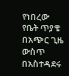የነበረው የቤት ጥያቄ በአጭር ጊዜ ውስጥ በአስተዳደሩ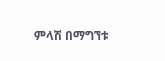ምላሽ በማግኘቱ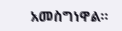አመስግነዋል።